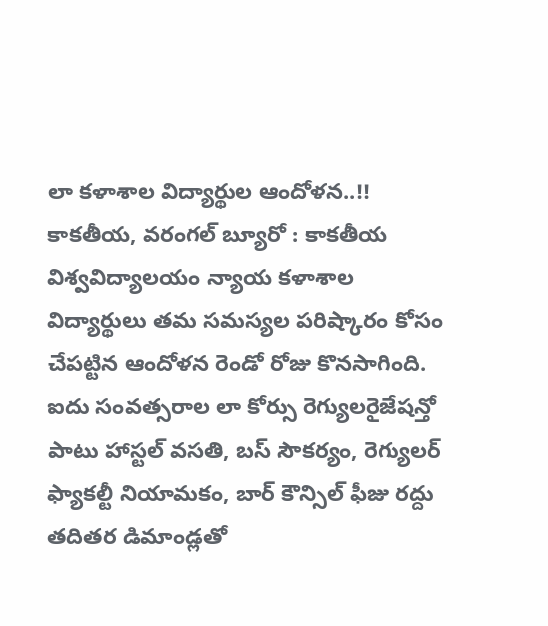లా కళాశాల విద్యార్థుల ఆందోళన..!!
కాకతీయ, వరంగల్ బ్యూరో : కాకతీయ విశ్వవిద్యాలయం న్యాయ కళాశాల విద్యార్థులు తమ సమస్యల పరిష్కారం కోసం చేపట్టిన ఆందోళన రెండో రోజు కొనసాగింది. ఐదు సంవత్సరాల లా కోర్సు రెగ్యులరైజేషన్తో పాటు హాస్టల్ వసతి, బస్ సౌకర్యం, రెగ్యులర్ ఫ్యాకల్టీ నియామకం, బార్ కౌన్సిల్ ఫీజు రద్దు తదితర డిమాండ్లతో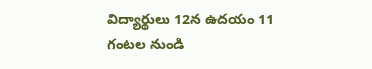విద్యార్థులు 12న ఉదయం 11 గంటల నుండి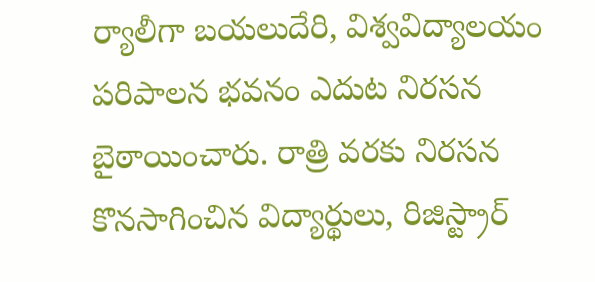ర్యాలీగా బయలుదేరి, విశ్వవిద్యాలయం పరిపాలన భవనం ఎదుట నిరసన బైఠాయించారు. రాత్రి వరకు నిరసన కొనసాగించిన విద్యార్థులు, రిజిస్ట్రార్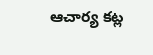ఆచార్య కట్ల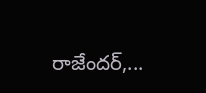రాజేందర్,...